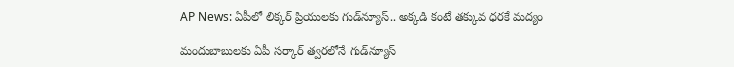AP News: ఏపీలో లిక్కర్ ప్రియులకు గుడ్‌న్యూస్.. అక్కడి కంటే తక్కువ ధరకే మద్యం

మందుబాబులకు ఏపీ సర్కార్‌ త్వరలోనే గుడ్‌న్యూస్‌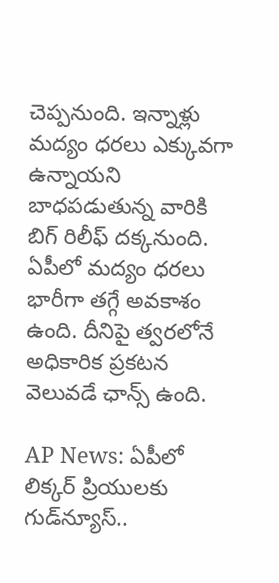చెప్పనుంది. ఇన్నాళ్లు మద్యం ధరలు ఎక్కువగా ఉన్నాయని బాధపడుతున్న వారికి బిగ్ రిలీఫ్ దక్కనుంది. ఏపీలో మద్యం ధరలు భారీగా తగ్గే అవకాశం ఉంది. దీనిపై త్వరలోనే అధికారిక ప్రకటన వెలువడే ఛాన్స్‌ ఉంది.

AP News: ఏపీలో లిక్కర్ ప్రియులకు గుడ్‌న్యూస్..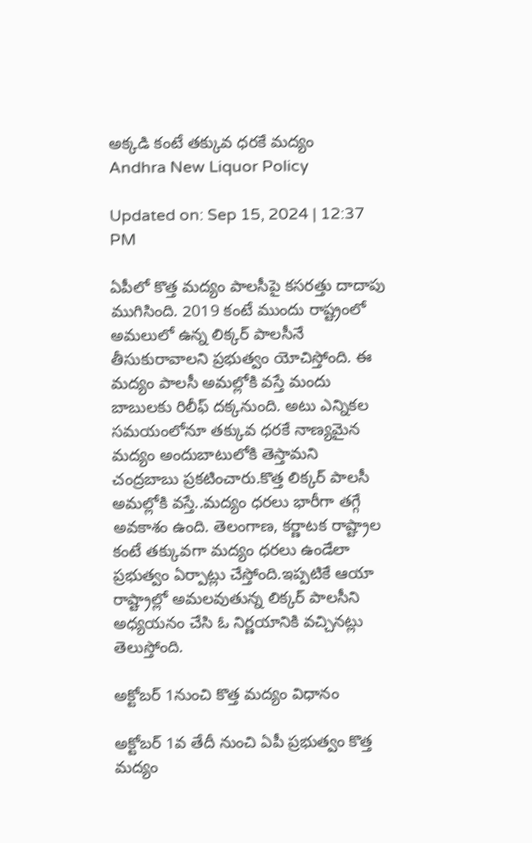అక్కడి కంటే తక్కువ ధరకే మద్యం
Andhra New Liquor Policy

Updated on: Sep 15, 2024 | 12:37 PM

ఏపీలో కొత్త మద్యం పాలసీపై కసరత్తు దాదాపు ముగిసింది. 2019 కంటే ముందు రాష్ట్రంలో అమలులో ఉన్న లిక్కర్ పాలసీనే తీసుకురావాలని ప్రభుత్వం యోచిస్తోంది. ఈ మద్యం పాలసీ అమల్లోకి వస్తే మందు బాబులకు రిలీఫ్ దక్కనుంది. అటు ఎన్నికల సమయంలోనూ తక్కువ ధరకే నాణ్యమైన మద్యం అందుబాటులోకి తెస్తామని చంద్రబాబు ప్రకటించారు.కొత్త లిక్కర్ పాలసీ అమల్లోకి వస్తే..మద్యం ధరలు భారీగా తగ్గే అవకాశం ఉంది. తెలంగాణ, కర్ణాటక రాష్ట్రాల కంటే తక్కువగా మద్యం ధరలు ఉండేలా ప్రభుత్వం ఏర్పాట్లు చేస్తోంది.ఇప్పటికే ఆయా రాష్ట్రాల్లో అమలవుతున్న లిక్కర్‌ పాలసీని అధ్యయనం చేసి ఓ నిర్ణయానికి వచ్చినట్లు తెలుస్తోంది.

అక్టోబర్‌ 1నుంచి కొత్త మద్యం విధానం

అక్టోబర్‌ 1వ తేదీ నుంచి ఏపీ ప్రభుత్వం కొత్త మద్యం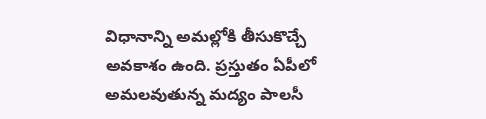విధానాన్ని అమల్లోకి తీసుకొచ్చే అవకాశం ఉంది. ప్రస్తుతం ఏపీలో అమలవుతున్న మద్యం పాలసీ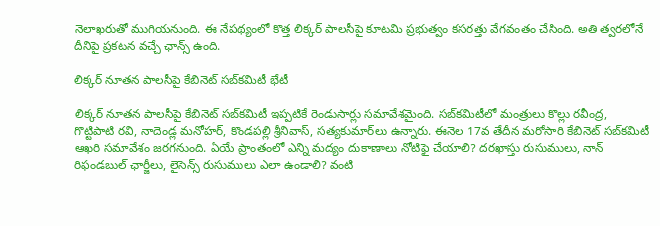నెలాఖరుతో ముగియనుంది. ఈ నేపథ్యంలో కొత్త లిక్కర్‌ పాలసీపై కూటమి ప్రభుత్వం కసరత్తు వేగవంతం చేసింది. అతి త్వరలోనే దీనిపై ప్రకటన వచ్చే ఛాన్స్ ఉంది.

లిక్కర్‌ నూతన పాలసీపై కేబినెట్‌ సబ్‌కమిటీ భేటీ

లిక్కర్‌ నూతన పాలసీపై కేబినెట్‌ సబ్‌కమిటీ ఇప్పటికే రెండుసార్లు సమావేశమైంది. సబ్‌కమిటీలో మంత్రులు కొల్లు రవీంద్ర, గొట్టిపాటి రవి, నాదెండ్ల మనోహర్‌, కొండపల్లి శ్రీనివాస్‌, సత్యకుమార్‌లు ఉన్నారు. ఈనెల 17వ తేదీన మరోసారి కేబినెట్‌ సబ్‌కమిటీ ఆఖరి సమావేశం జరగనుంది. ఏయే ప్రాంతంలో ఎన్ని మద్యం దుకాణాలు నోటిఫై చేయాలి? దరఖాస్తు రుసుములు, నాన్‌ రిఫండబుల్‌ ఛార్జీలు, లైసెన్స్‌ రుసుములు ఎలా ఉండాలి? వంటి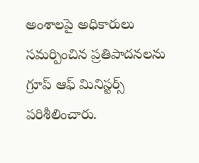అంశాలపై అధికారులు సమర్పించిన ప్రతిపాదనలను గ్రూప్‌ ఆఫ్‌ మినిస్టర్స్‌ పరిశీలించారు.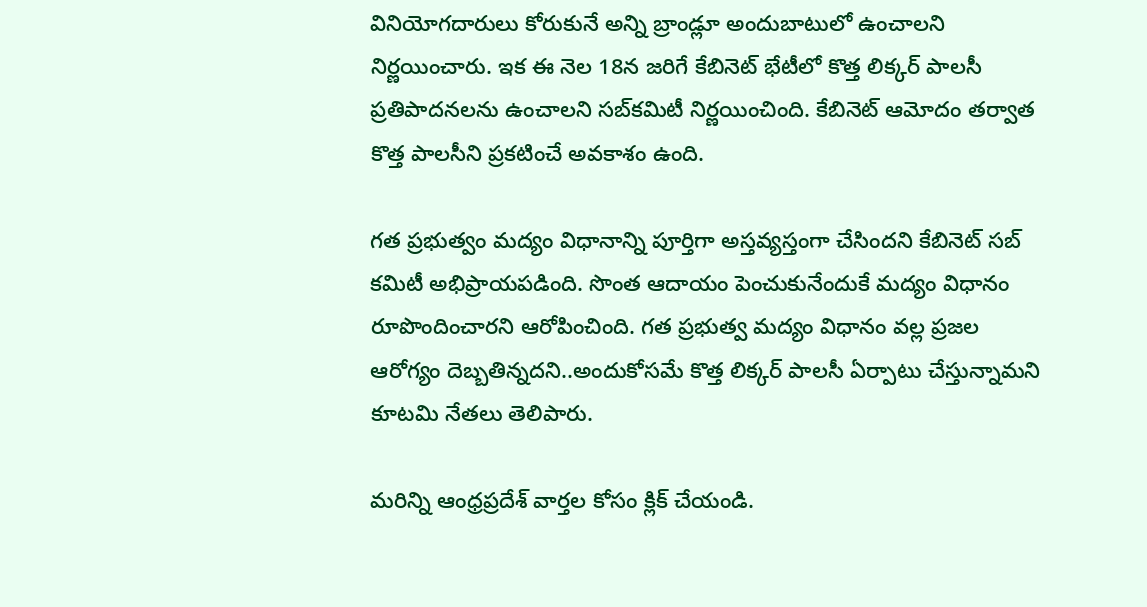వినియోగదారులు కోరుకునే అన్ని బ్రాండ్లూ అందుబాటులో ఉంచాలని నిర్ణయించారు. ఇక ఈ నెల 18న జరిగే కేబినెట్‌ భేటీలో కొత్త లిక్కర్‌ పాలసీ ప్రతిపాదనలను ఉంచాలని సబ్‌కమిటీ నిర్ణయించింది. కేబినెట్‌ ఆమోదం తర్వాత కొత్త పాలసీని ప్రకటించే అవకాశం ఉంది.

గత ప్రభుత్వం మద్యం విధానాన్ని పూర్తిగా అస్తవ్యస్తంగా చేసిందని కేబినెట్ సబ్ కమిటీ అభిప్రాయపడింది. సొంత ఆదాయం పెంచుకునేందుకే మద్యం విధానం రూపొందించారని ఆరోపించింది. గత ప్రభుత్వ మద్యం విధానం వల్ల ప్రజల ఆరోగ్యం దెబ్బతిన్నదని..అందుకోసమే కొత్త లిక్కర్‌ పాలసీ ఏర్పాటు చేస్తున్నామని కూటమి నేతలు తెలిపారు.

మరిన్ని ఆంధ్రప్రదేశ్‌ వార్తల కోసం క్లిక్‌ చేయండి.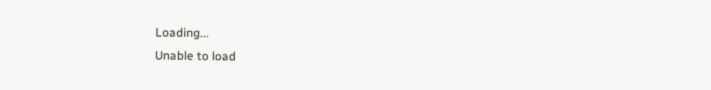Loading...
Unable to load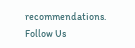recommendations.
Follow Us